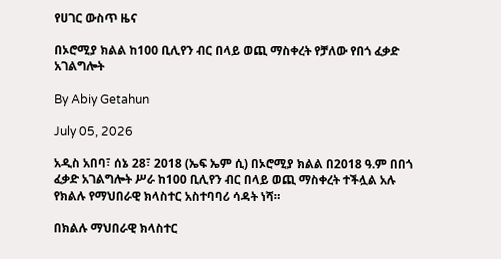የሀገር ውስጥ ዜና

በኦሮሚያ ክልል ከ100 ቢሊየን ብር በላይ ወጪ ማስቀረት የቻለው የበጎ ፈቃድ አገልግሎት

By Abiy Getahun

July 05, 2026

አዲስ አበባ፣ ሰኔ 28፣ 2018 (ኤፍ ኤም ሲ) በኦሮሚያ ክልል በ2018 ዓ.ም በበጎ ፈቃድ አገልግሎት ሥራ ከ100 ቢሊየን ብር በላይ ወጪ ማስቀረት ተችሏል አሉ የክልሉ የማህበራዊ ክላስተር አስተባባሪ ሳዳት ነሻ።

በክልሉ ማህበራዊ ክላስተር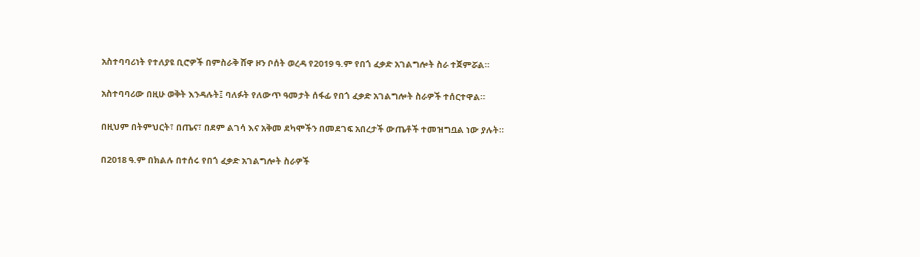አስተባባሪነት የተለያዩ ቢሮዎች በምስራቅ ሸዋ ዞን ቦሰት ወረዳ የ2019 ዓ.ም የበጎ ፈቃድ አገልግሎት ስራ ተጀምሯል።

አስተባባሪው በዚሁ ወቅት እንዳሉት፤ ባለፉት የለውጥ ዓመታት ሰፋፊ የበጎ ፈቃድ አገልግሎት ስራዎች ተሰርተዋል።

በዚህም በትምህርት፣ በጤና፣ በደም ልገሳ እና አቅመ ደካሞችን በመደገፍ አበረታች ውጤቶች ተመዝግቧል ነው ያሉት።

በ2018 ዓ.ም በክልሉ በተሰሩ የበጎ ፈቃድ አገልግሎት ስራዎች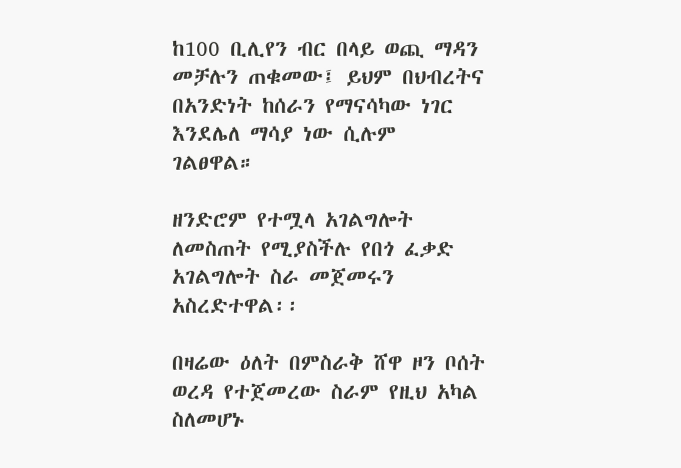ከ100 ቢሊየን ብር በላይ ወጪ ማዳን መቻሉን ጠቁመው፤ ይህም በህብረትና በአንድነት ከሰራን የማናሳካው ነገር እንደሌለ ማሳያ ነው ሲሉም ገልፀዋል።

ዘንድሮም የተሟላ አገልግሎት ለመስጠት የሚያስችሉ የበጎ ፈቃድ አገልግሎት ስራ መጀመሩን አስረድተዋል፡፡

በዛሬው ዕለት በምስራቅ ሸዋ ዞን ቦሰት ወረዳ የተጀመረው ስራም የዚህ አካል ስለመሆኑ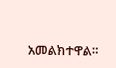አመልክተዋል።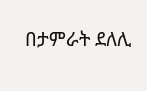በታምራት ደለሊ